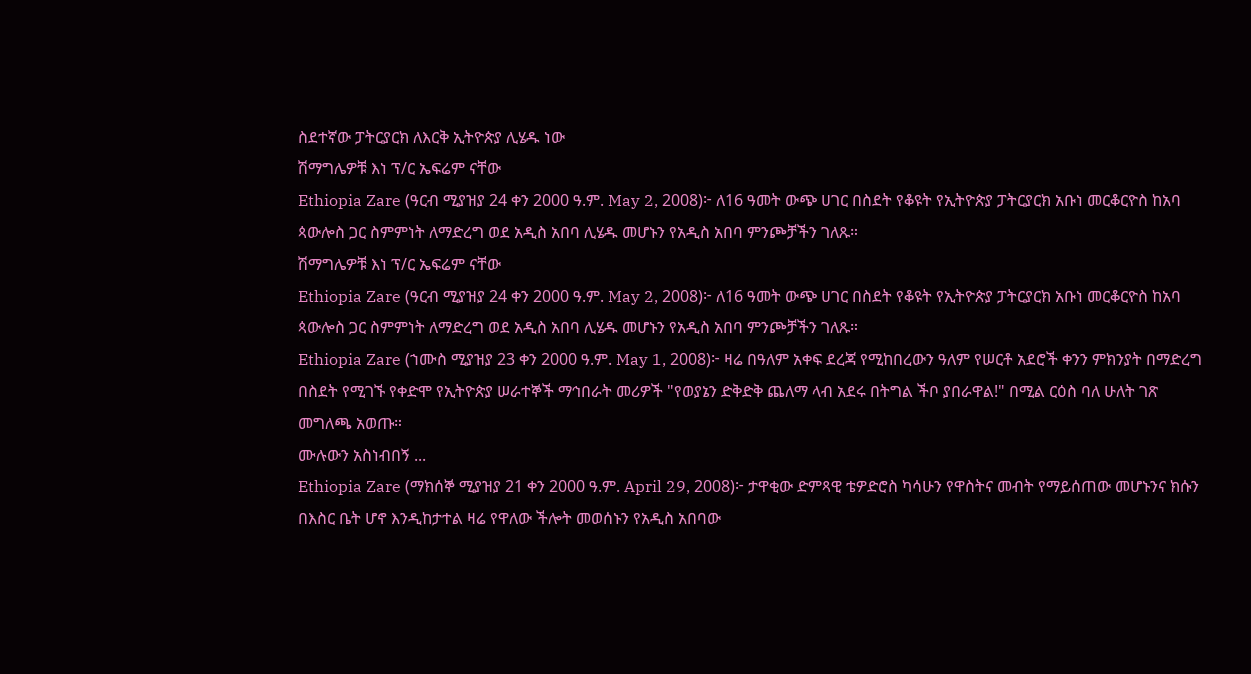ስደተኛው ፓትርያርክ ለእርቅ ኢትዮጵያ ሊሄዱ ነው
ሽማግሌዎቹ እነ ፕ/ር ኤፍሬም ናቸው
Ethiopia Zare (ዓርብ ሚያዝያ 24 ቀን 2000 ዓ.ም. May 2, 2008)፦ ለ16 ዓመት ውጭ ሀገር በስደት የቆዩት የኢትዮጵያ ፓትርያርክ አቡነ መርቆርዮስ ከአባ ጳውሎስ ጋር ስምምነት ለማድረግ ወደ አዲስ አበባ ሊሄዱ መሆኑን የአዲስ አበባ ምንጮቻችን ገለጹ።
ሽማግሌዎቹ እነ ፕ/ር ኤፍሬም ናቸው
Ethiopia Zare (ዓርብ ሚያዝያ 24 ቀን 2000 ዓ.ም. May 2, 2008)፦ ለ16 ዓመት ውጭ ሀገር በስደት የቆዩት የኢትዮጵያ ፓትርያርክ አቡነ መርቆርዮስ ከአባ ጳውሎስ ጋር ስምምነት ለማድረግ ወደ አዲስ አበባ ሊሄዱ መሆኑን የአዲስ አበባ ምንጮቻችን ገለጹ።
Ethiopia Zare (ኀሙስ ሚያዝያ 23 ቀን 2000 ዓ.ም. May 1, 2008)፦ ዛሬ በዓለም አቀፍ ደረጃ የሚከበረውን ዓለም የሠርቶ አደሮች ቀንን ምክንያት በማድረግ በስደት የሚገኙ የቀድሞ የኢትዮጵያ ሠራተኞች ማኅበራት መሪዎች "የወያኔን ድቅድቅ ጨለማ ላብ አደሩ በትግል ችቦ ያበራዋል!" በሚል ርዕስ ባለ ሁለት ገጽ መግለጫ አወጡ።
ሙሉውን አስነብበኝ ...
Ethiopia Zare (ማክሰኞ ሚያዝያ 21 ቀን 2000 ዓ.ም. April 29, 2008)፦ ታዋቂው ድምጻዊ ቴዎድሮስ ካሳሁን የዋስትና መብት የማይሰጠው መሆኑንና ክሱን በእስር ቤት ሆኖ እንዲከታተል ዛሬ የዋለው ችሎት መወሰኑን የአዲስ አበባው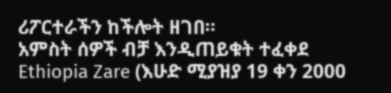ሪፖርተራችን ከችሎት ዘገበ።
አምስት ሰዎች ብቻ እንዲጠይቁት ተፈቀደ
Ethiopia Zare (እሁድ ሚያዝያ 19 ቀን 2000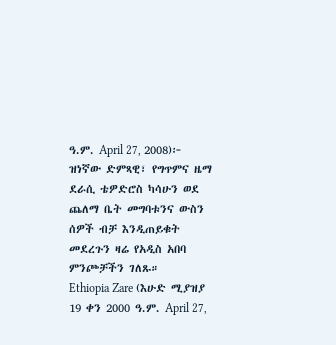ዓ.ም. April 27, 2008)፦ ዝነኛው ድምጻዊ፣ የግጥምና ዜማ ደራሲ ቴዎድሮስ ካሳሁን ወደ ጨለማ ቤት መግባቱንና ውስን ሰዎች ብቻ እንዲጠይቁት መደረጉን ዛሬ የአዲስ አበባ ምንጮቻችን ገለጹ።
Ethiopia Zare (እሁድ ሚያዝያ 19 ቀን 2000 ዓ.ም. April 27,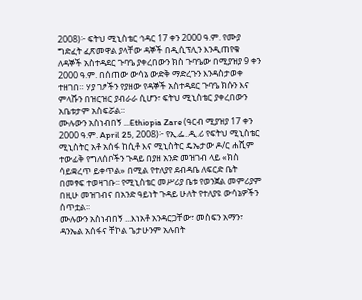2008)፦ ፍትህ ሚኒስቴር ኅዳር 17 ቀን 2000 ዓ.ም. የሙያ ግድፈት ፈጽመዋል ያላቸው ዳኞች በዲሲፕሊን እንዲጠየቁ ለዳኞች አስተዳደር ጉባዔ ያቀረበውን ክስ ጉባዔው በሚያዝያ 9 ቀን 2000 ዓ.ም. በሰጠው ውሳኔ ውድቅ ማድረጉን እንዳስታወቀ ተዘገበ። ሃያ ገፆችን የያዘው የዳኞች አስተዳደር ጉባዔ ክሱን እና ምላሹን በዝርዝር ያብራራ ሲሆን፣ ፍትህ ሚኒስቴር ያቀረበውን አቤቱታም አስፍሯል።
ሙሉውን አስነብበኝ ...Ethiopia Zare (ዓርብ ሚያዝያ 17 ቀን 2000 ዓ.ም. April 25, 2008)፦ የኢ.ፌ..ዲ.ሪ የፍትህ ሚኒስቴር ሚኒስትር አቶ አሰፋ ከሲቶ እና ሚኒስትር ዴኤታው ዶ/ር ሐሺም ተውፊቅ የግለሰቦችን ጉዳይ በያዘ አንድ መዝገብ ላይ «ክስ ሳይቋረጥ ይቀጥል» በሚል የተለያየ ደብዳቤ ለፍርድ ቤት በመፃፍ ተወዛገቡ፡፡ የሚኒስቴር መሥሪያ ቤቱ የወንጀል መምሪያም በዚሁ መዝገብና በአንድ ዓይነት ጉዳይ ሁለት የተለያዩ ውሳኔዎችን ሰጥቷል፡፡
ሙሉውን አስነብበኝ ...እነአቶ አንዳርጋቸው፣ መስፍን አማን፣ ዳንኤል አሰፋና ቸኮል ጌታሁንም አሉበት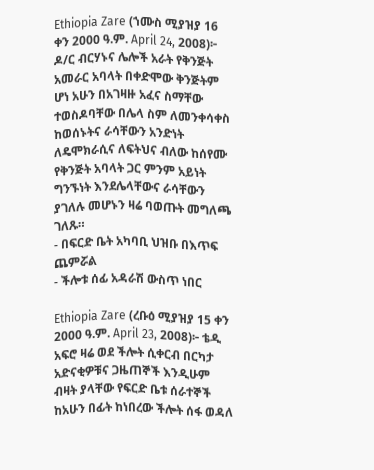Ethiopia Zare (ኀሙስ ሚያዝያ 16 ቀን 2000 ዓ.ም. April 24, 2008)፦ ዶ/ር ብርሃኑና ሌሎች አራት የቅንጅት አመራር አባላት በቀድሞው ቅንጅትም ሆነ አሁን በአገዛዙ አፈና ስማቸው ተወስዶባቸው በሌላ ስም ለመንቀሳቀስ ከወሰኑትና ራሳቸውን አንድነት ለዴሞክራሲና ለፍትህና ብለው ከሰየሙ የቅንጅት አባላት ጋር ምንም አይነት ግንኙነት እንደሌላቸውና ራሳቸውን ያገለሉ መሆኑን ዛሬ ባወጡት መግለጫ ገለጹ።
- በፍርድ ቤት አካባቢ ህዝቡ በእጥፍ ጨምሯል
- ችሎቱ ሰፊ አዳራሽ ውስጥ ነበር

Ethiopia Zare (ረቡዕ ሚያዝያ 15 ቀን 2000 ዓ.ም. April 23, 2008)፦ ቴዲ አፍሮ ዛሬ ወደ ችሎት ሲቀርብ በርካታ አድናቂዎቹና ጋዜጠኞች እንዲሁም ብዛት ያላቸው የፍርድ ቤቱ ሰራተኞች ከአሁን በፊት ከነበረው ችሎት ሰፋ ወዳለ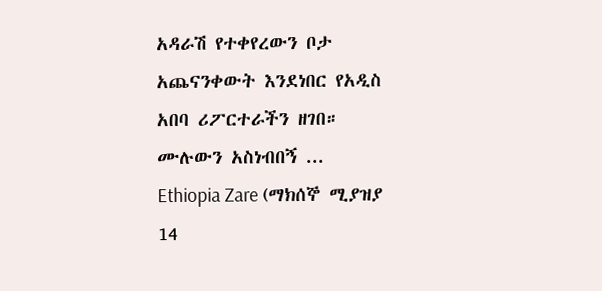አዳራሽ የተቀየረውን ቦታ አጨናንቀውት እንደነበር የአዲስ አበባ ሪፖርተራችን ዘገበ።
ሙሉውን አስነብበኝ ...
Ethiopia Zare (ማክሰኞ ሚያዝያ 14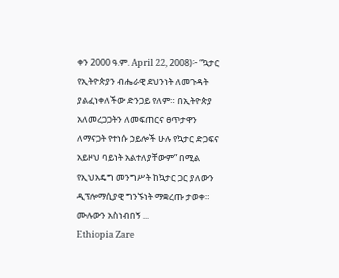ቀን 2000 ዓ.ም. April 22, 2008)፦ “ኳታር የኢትዮጵያን ብሔራዊ ደህንነት ለመጉዳት ያልፈነቀለችው ድንጋይ የለም። በኢትዮጵያ አለመረጋጋትን ለመፍጠርና ፀጥታዋን ለማናጋት የተነሱ ኃይሎች ሁሉ የኳታር ድጋፍና አይዞህ ባይነት አልተለያቸውም” በሚል የኢህአዴግ መንግሥት ከኳታር ጋር ያለውን ዲፕሎማሲያዊ ግንኙነት ማቋረጡ ታወቀ።
ሙሉውን አስነብበኝ ...
Ethiopia Zare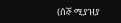(ሰኞ ሚያዝያ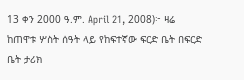13 ቀን 2000 ዓ.ም. April 21, 2008)፦ ዛሬ ከጠዋቱ ሦስት ሰዓት ላይ የከፍተኛው ፍርድ ቤት በፍርድ ቤት ታሪክ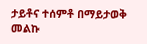ታይቶና ተሰምቶ በማይታወቅ መልኩ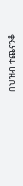በህዝብ ተጨናንቆ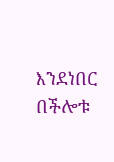እንደነበር በችሎቱ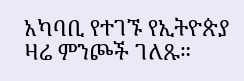አካባቢ የተገኙ የኢትዮጵያ ዛሬ ምንጮች ገለጹ።